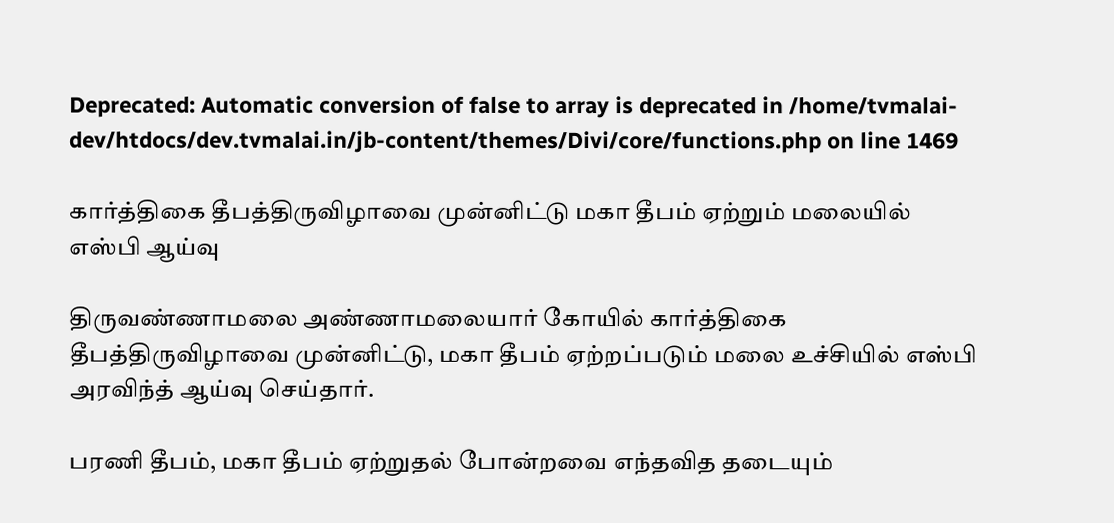Deprecated: Automatic conversion of false to array is deprecated in /home/tvmalai-dev/htdocs/dev.tvmalai.in/jb-content/themes/Divi/core/functions.php on line 1469

கார்த்திகை தீபத்திருவிழாவை முன்னிட்டு மகா தீபம் ஏற்றும் மலையில் எஸ்பி ஆய்வு

திருவண்ணாமலை அண்ணாமலையார் கோயில் கார்த்திகை தீபத்திருவிழாவை முன்னிட்டு, மகா தீபம் ஏற்றப்படும் மலை உச்சியில் எஸ்பி அரவிந்த் ஆய்வு செய்தார்.

பரணி தீபம், மகா தீபம் ஏற்றுதல் போன்றவை எந்தவித தடையும்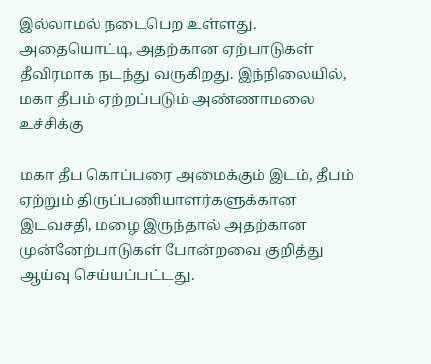இல்லாமல் நடைபெற உள்ளது.  அதையொட்டி, அதற்கான ஏற்பாடுகள் தீவிரமாக நடந்து வருகிறது. இந்நிலையில், மகா தீபம் ஏற்றப்படும் அண்ணாமலை உச்சிக்கு

மகா தீப கொப்பரை அமைக்கும் இடம், தீபம் ஏற்றும் திருப்பணியாளர்களுக்கான இடவசதி, மழை இருந்தால் அதற்கான முன்னேற்பாடுகள் போன்றவை குறித்து ஆய்வு செய்யப்பட்டது.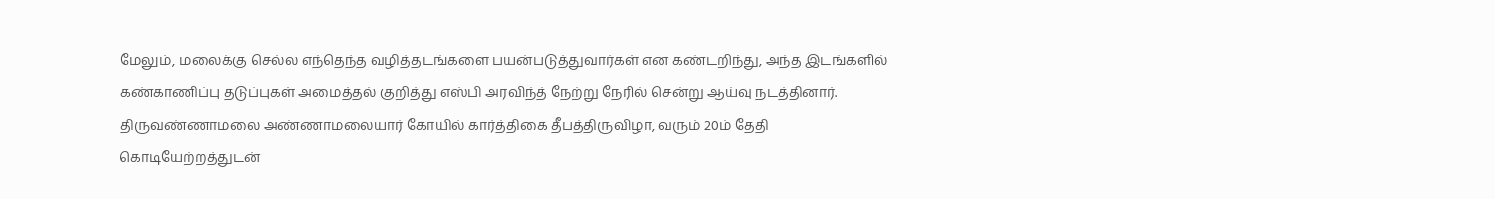மேலும், மலைக்கு செல்ல எந்தெந்த வழித்தடங்களை பயன்படுத்துவார்கள் என கண்டறிந்து, அந்த இடங்களில் கண்காணிப்பு தடுப்புகள் அமைத்தல் குறித்து எஸ்பி அரவிந்த் நேற்று நேரில் சென்று ஆய்வு நடத்தினார்.
திருவண்ணாமலை அண்ணாமலையார் கோயில் கார்த்திகை தீபத்திருவிழா, வரும் 20ம் தேதி கொடியேற்றத்துடன்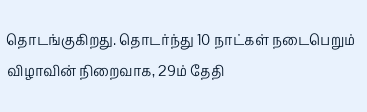தொடங்குகிறது. தொடர்ந்து 10 நாட்கள் நடைபெறும் விழாவின் நிறைவாக, 29ம் தேதி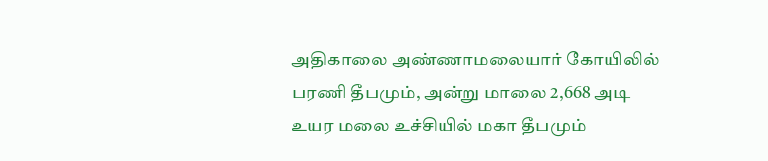அதிகாலை அண்ணாமலையார் கோயிலில் பரணி தீபமும், அன்று மாலை 2,668 அடி உயர மலை உச்சியில் மகா தீபமும்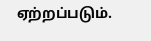ஏற்றப்படும்.